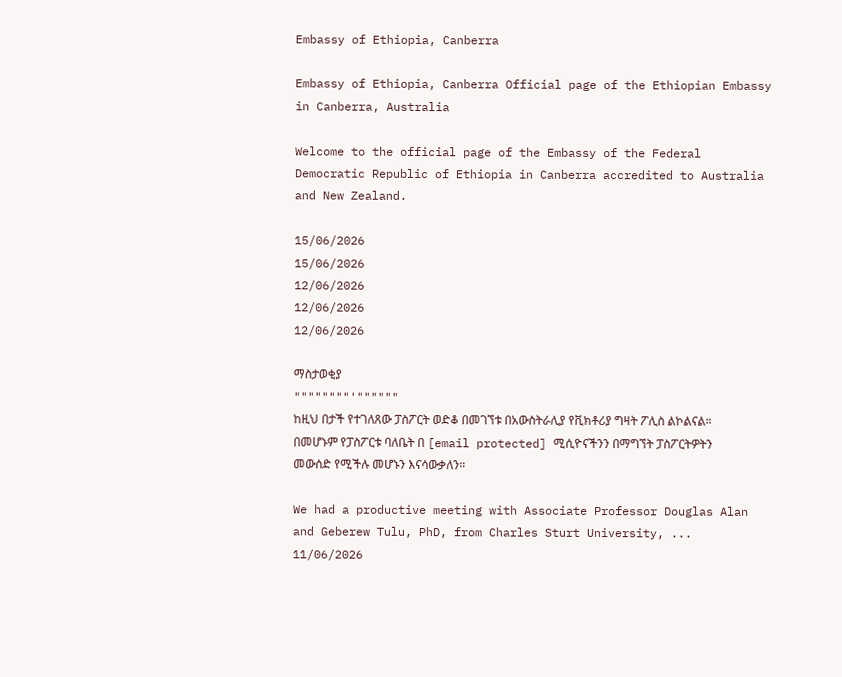Embassy of Ethiopia, Canberra

Embassy of Ethiopia, Canberra Official page of the Ethiopian Embassy in Canberra, Australia

Welcome to the official page of the Embassy of the Federal Democratic Republic of Ethiopia in Canberra accredited to Australia and New Zealand.

15/06/2026
15/06/2026
12/06/2026
12/06/2026
12/06/2026

ማስታወቂያ
""""""""'""""""
ከዚህ በታች የተገለጸው ፓስፖርት ወድቆ በመገኘቱ በአውስትራሊያ የቪክቶሪያ ግዛት ፖሊስ ልኮልናል።
በመሆኑም የፓስፖርቱ ባለቤት በ [email protected] ሚሲዮናችንን በማግኘት ፓስፖርትዎትን መውሰድ የሚችሉ መሆኑን እናሳውቃለን።

We had a productive meeting with Associate Professor Douglas Alan and Geberew Tulu, PhD, from Charles Sturt University, ...
11/06/2026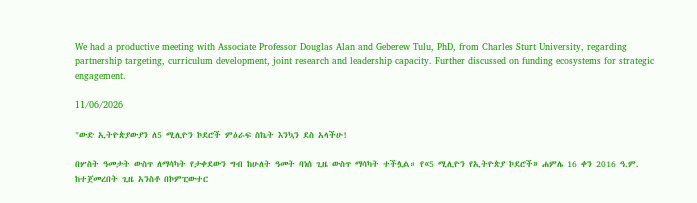We had a productive meeting with Associate Professor Douglas Alan and Geberew Tulu, PhD, from Charles Sturt University, regarding partnership targeting, curriculum development, joint research and leadership capacity. Further discussed on funding ecosystems for strategic engagement.

11/06/2026

"ውድ ኢትዮጵያውያን ለ5 ሚሊዮን ኮደሮች ምዕራፍ ስኬት እንኳን ደስ አላችሁ!

በሦስት ዓመታት ውስጥ ለማሳካት የታቀደውን ግብ ከሁለት ዓመት ባነሰ ጊዜ ውስጥ ማሳካት ተችሏል። የ«5 ሚሊዮን የኢትዮጵያ ኮደሮች» ሐምሌ 16 ቀን 2016 ዓ.ም. ከተጀመረበት ጊዜ አንስቶ በኮምፒውተር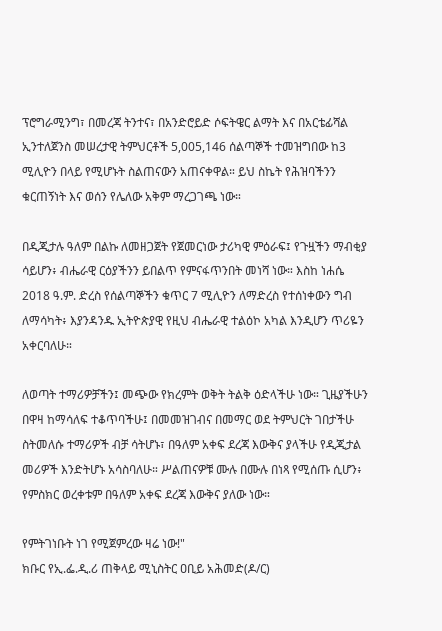ፕሮግራሚንግ፣ በመረጃ ትንተና፣ በአንድሮይድ ሶፍትዌር ልማት እና በአርቴፊሻል ኢንተለጀንስ መሠረታዊ ትምህርቶች 5,005,146 ሰልጣኞች ተመዝግበው ከ3 ሚሊዮን በላይ የሚሆኑት ስልጠናውን አጠናቀዋል። ይህ ስኬት የሕዝባችንን ቁርጠኝነት እና ወሰን የሌለው አቅም ማረጋገጫ ነው።

በዲጂታሉ ዓለም በልኩ ለመዘጋጀት የጀመርነው ታሪካዊ ምዕራፍ፤ የጉዟችን ማብቂያ ሳይሆን፥ ብሔራዊ ርዕያችንን ይበልጥ የምናፋጥንበት መነሻ ነው። እስከ ነሐሴ 2018 ዓ.ም. ድረስ የሰልጣኞችን ቁጥር 7 ሚሊዮን ለማድረስ የተሰነቀውን ግብ ለማሳካት፥ እያንዳንዱ ኢትዮጵያዊ የዚህ ብሔራዊ ተልዕኮ አካል እንዲሆን ጥሪዬን አቀርባለሁ።

ለወጣት ተማሪዎቻችን፤ መጭው የክረምት ወቅት ትልቅ ዕድላችሁ ነው። ጊዜያችሁን በዋዛ ከማሳለፍ ተቆጥባችሁ፤ በመመዝገብና በመማር ወደ ትምህርት ገበታችሁ ስትመለሱ ተማሪዎች ብቻ ሳትሆኑ፣ በዓለም አቀፍ ደረጃ እውቅና ያላችሁ የዲጂታል መሪዎች እንድትሆኑ አሳስባለሁ። ሥልጠናዎቹ ሙሉ በሙሉ በነጻ የሚሰጡ ሲሆን፥ የምስክር ወረቀቱም በዓለም አቀፍ ደረጃ እውቅና ያለው ነው።

የምትገነቡት ነገ የሚጀምረው ዛሬ ነው!"
ክቡር የኢ.ፌ.ዲ.ሪ ጠቅላይ ሚኒስትር ዐቢይ አሕመድ(ዶ/ር)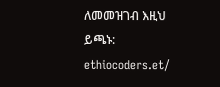ለመመዝገብ እዚህ ይጫኑ:
ethiocoders.et/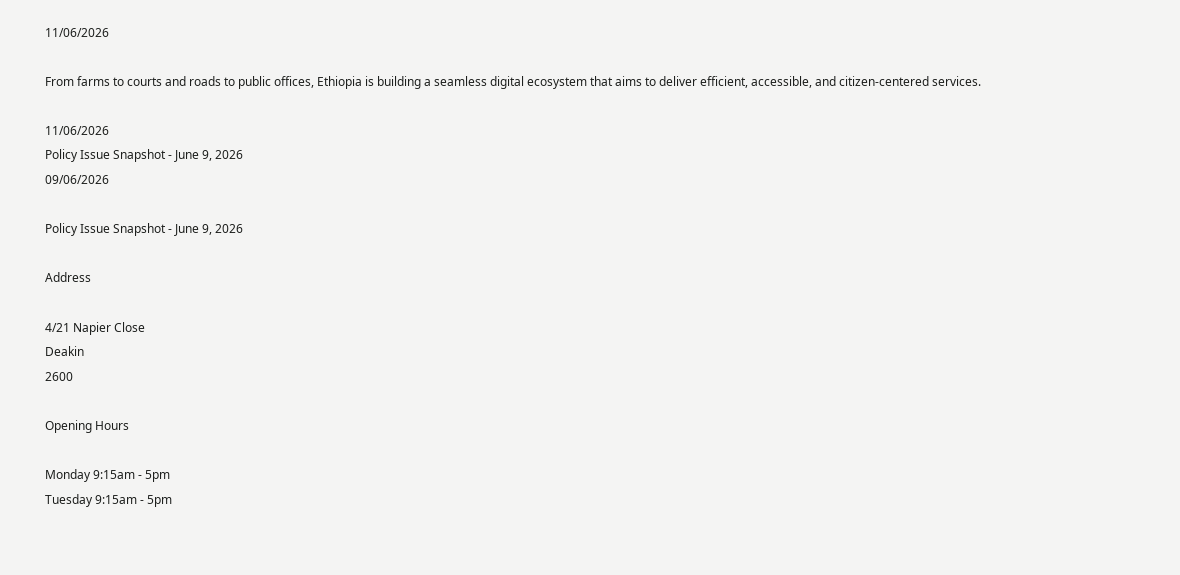11/06/2026

From farms to courts and roads to public offices, Ethiopia is building a seamless digital ecosystem that aims to deliver efficient, accessible, and citizen-centered services.

11/06/2026
Policy Issue Snapshot - June 9, 2026
09/06/2026

Policy Issue Snapshot - June 9, 2026

Address

4/21 Napier Close
Deakin
2600

Opening Hours

Monday 9:15am - 5pm
Tuesday 9:15am - 5pm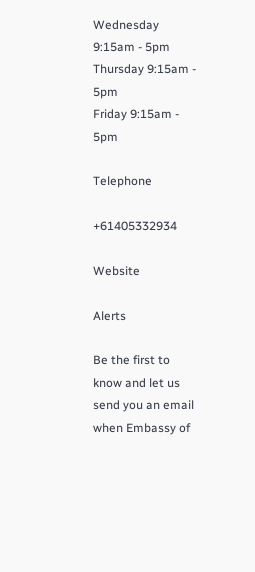Wednesday 9:15am - 5pm
Thursday 9:15am - 5pm
Friday 9:15am - 5pm

Telephone

+61405332934

Website

Alerts

Be the first to know and let us send you an email when Embassy of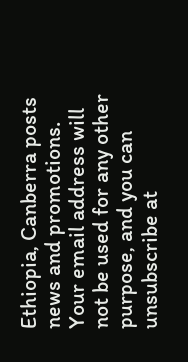Ethiopia, Canberra posts news and promotions. Your email address will not be used for any other purpose, and you can unsubscribe at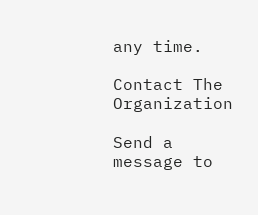any time.

Contact The Organization

Send a message to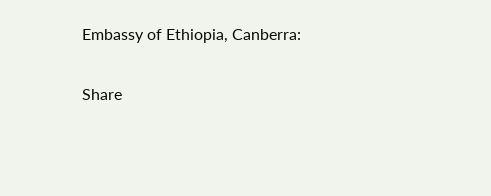Embassy of Ethiopia, Canberra:

Share